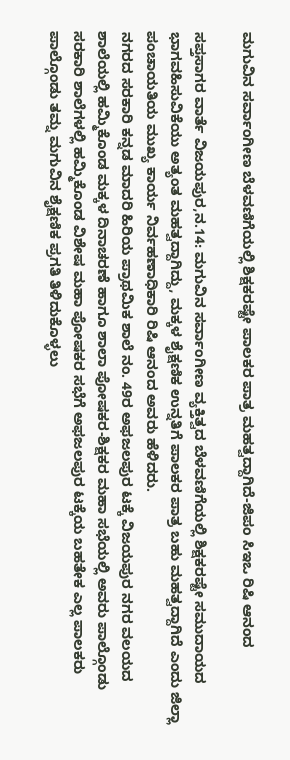ಮಗುವಿನ ಸರ್ವಾಂಗೀಣ ಬೆಳವಣಿಗೆಯಲ್ಲಿ ಶಿಕ್ಷಕರಷ್ಟೇ ಪಾಲಕರ ಪಾತ್ರ ಮಹತ್ವದ್ದಾಗಿದೆ-ಜಿಪಂ ಸಿಇಒ ರಿಷಿ ಆನಂದ

ಸಪ್ತಸಾಗರ ವಾರ್ತೆ ವಿಜಯಪುರ,ನ.14: ಮಗುವಿನ ಸರ್ವಾಂಗೀಣ ವ್ಯಕ್ತಿತ್ವದ ಬೆಳವಣಿಗೆಯಲ್ಲಿ ಶಿಕ್ಷಕರಷ್ಟೇ ಸಮುದಾಯದ‌ ಭಾಗವಹಿಸುವಿಕೆಯು ಅತ್ಯಂತ ಮಹತ್ವದ್ದಾಗಿದ್ದು, ಮಕ್ಕಳ ಶೈಕ್ಷಣಿಕ ಉನ್ನತಿಗೆ ಪಾಲಕರ ಪಾತ್ರ ಬಹು ಮಹತ್ವದ್ದಾಗಿದೆ ಎಂದು ಜಿಲ್ಲಾ ಪಂಚಾಯತಿಯ ಮುಖ್ಯ ಕಾರ್ಯ ನಿರ್ವಹಣಾಧಿಕಾರಿ ರಿಷಿ ಆನಂದ‌ ಅವರು ಹೆಳಿದರು.
ನಗರದ ಸರಕಾರಿ ಕನ್ನಡ ಮಾದರಿ ಹಿರಿಯ ಪ್ರಾಥಮಿಕ ಶಾಲೆ ನಂ. 49ರ ಅಫಜಲಪುರ ಟಕ್ಕೆ ವಿಜಯಪುರ ನಗರ ವಲಯದ ಶಾಲೆಯಲ್ಲಿ ಹಮ್ಮಿಕೊಂಡ ಮಕ್ಕಳ ದಿನಾಚರಣೆ ಹಾಗೂ ಶಾಲಾ ಪೋಷಕರ-ಶಿಕ್ಷಕರ ಮಹಾ ಸಭೆಯಲ್ಲಿ ಅವರು ಪಾಲ್ಗೊಂಡು ಸರಕಾರಿ ಶಾಲೆಗಳಲ್ಲಿ ಹಮ್ಮಿಕೊಂಡ ವಿಶೇಷ ಮಹಾ ಪೋಷಕರ ಸಭೆಗೆ ಅಫಜಲಪುರ ಟಕ್ಕೆಯ ಬಹತೇಕ ಎಲ್ಲ ಪಾಲಕರು ಪಾಲ್ಗೊಂಡು ತಮ್ನ ಮಗುವಿನ ಶೈಕ್ಷಣಿಕ ಪ್ರಗತಿ ತಿಳಿದುಕೊಳ್ಳಲು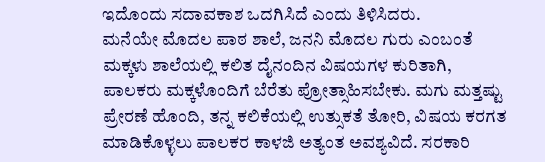ಇದೊಂದು ಸದಾವಕಾಶ‌ ಒದಗಿಸಿದೆ ಎಂದು ತಿಳಿಸಿದರು.
ಮನೆಯೇ ಮೊದಲ ಪಾಠ ಶಾಲೆ, ಜನನಿ ಮೊದಲ ಗುರು ಎಂಬಂತೆ ಮಕ್ಕಳು ಶಾಲೆಯಲ್ಲಿ ಕಲಿತ ದೈನಂದಿನ ವಿಷಯಗಳ‌ ಕುರಿತಾಗಿ, ಪಾಲಕರು ಮಕ್ಕಳೊಂದಿಗೆ ಬೆರೆತು ಪ್ರೋತ್ಸಾಹಿಸಬೇಕು. ಮಗು ಮತ್ತಷ್ಟು ಪ್ರೇರಣೆ ಹೊಂದಿ, ತನ್ನ ಕಲಿಕೆಯಲ್ಲಿ ಉತ್ಸುಕತೆ ತೋರಿ, ವಿಷಯ ಕರಗತ ಮಾಡಿಕೊಳ್ಳಲು ಪಾಲಕರ ಕಾಳಜಿ ಅತ್ಯಂತ ಅವಶ್ಯವಿದೆ. ಸರಕಾರಿ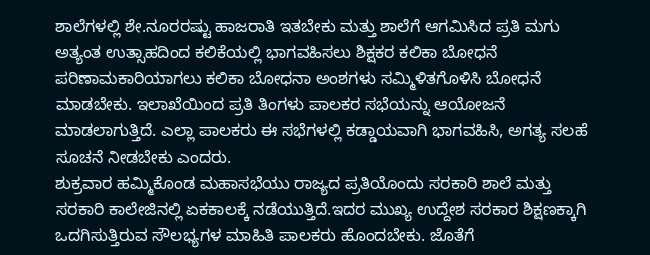ಶಾಲೆಗಳಲ್ಲಿ ಶೇ.ನೂರರಷ್ಟು ಹಾಜರಾತಿ ಇತಬೇಕು ಮತ್ತು ಶಾಲೆಗೆ ಆಗಮಿಸಿದ ಪ್ರತಿ ಮಗು ಅತ್ಯಂತ ಉತ್ಸಾಹದಿಂದ ಕಲಿಕೆಯಲ್ಲಿ ಭಾಗವಹಿಸಲು ಶಿಕ್ಷಕರ ಕಲಿಕಾ ಬೋಧನೆ ಪರಿಣಾಮಕಾರಿಯಾಗಲು ಕಲಿಕಾ ಬೋಧನಾ ಅಂಶಗಳು ಸಮ್ಮಿಳಿತಗೊಳಿಸಿ ಬೋಧನೆ ಮಾಡಬೇಕು. ಇಲಾಖೆಯಿಂದ ಪ್ರತಿ ತಿಂಗಳು ಪಾಲಕರ ಸಭೆಯನ್ನು ಆಯೋಜನೆ ಮಾಡಲಾಗುತ್ತಿದೆ. ಎಲ್ಲಾ ಪಾಲಕರು ಈ ಸಭೆಗಳಲ್ಲಿ ಕಡ್ಡಾಯವಾಗಿ ಭಾಗವಹಿಸಿ, ಅಗತ್ಯ ಸಲಹೆ ಸೂಚನೆ ನೀಡಬೇಕು ಎಂದರು.
ಶುಕ್ರವಾರ ಹಮ್ಮಿಕೊಂಡ ಮಹಾಸಭೆಯು ರಾಜ್ಯದ ಪ್ರತಿಯೊಂದು ಸರಕಾರಿ ಶಾಲೆ ಮತ್ತು ಸರಕಾರಿ ಕಾಲೇಜಿನಲ್ಲಿ ಏಕಕಾಲಕ್ಕೆ ನಡೆಯುತ್ತಿದೆ.ಇದರ ಮುಖ್ಯ ಉದ್ದೇಶ ಸರಕಾರ ಶಿಕ್ಷಣಕ್ಕಾಗಿ ಒದಗಿಸುತ್ತಿರುವ ಸೌಲಭ್ಯಗಳ ಮಾಹಿತಿ ಪಾಲಕರು ಹೊಂದಬೇಕು. ಜೊತೆಗೆ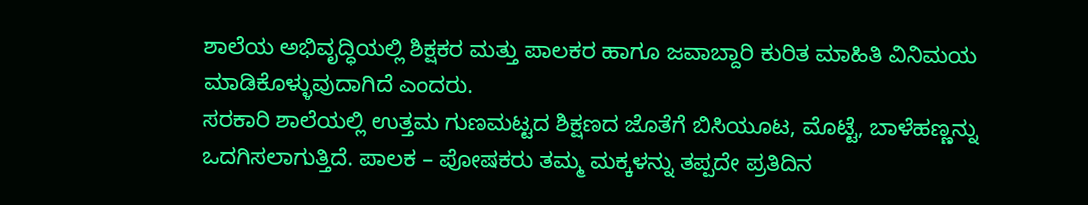ಶಾಲೆಯ ಅಭಿವೃದ್ಧಿಯಲ್ಲಿ ಶಿಕ್ಷಕರ ಮತ್ತು ಪಾಲಕರ ಹಾಗೂ ಜವಾಬ್ದಾರಿ ಕುರಿತ ಮಾಹಿತಿ ವಿನಿಮಯ ಮಾಡಿಕೊಳ್ಳುವುದಾಗಿದೆ ಎಂದರು.
ಸರಕಾರಿ ಶಾಲೆಯಲ್ಲಿ ಉತ್ತಮ ಗುಣಮಟ್ಟದ ಶಿಕ್ಷಣದ ಜೊತೆಗೆ ಬಿಸಿಯೂಟ, ಮೊಟ್ಟೆ, ಬಾಳೆಹಣ್ಣನ್ನು ಒದಗಿಸಲಾಗುತ್ತಿದೆ. ಪಾಲಕ – ಪೋಷಕರು ತಮ್ಮ ಮಕ್ಕಳನ್ನು ತಪ್ಪದೇ ಪ್ರತಿದಿನ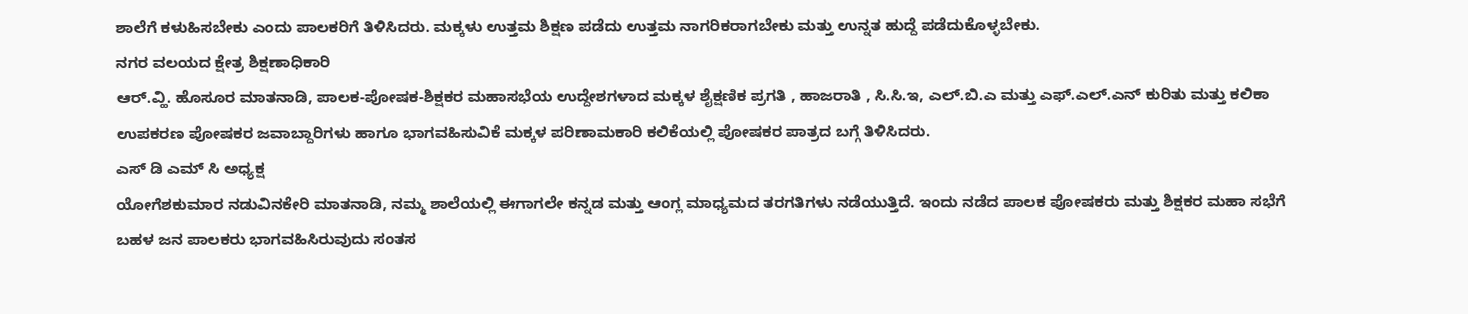ಶಾಲೆಗೆ ಕಳುಹಿಸಬೇಕು ಎಂದು ಪಾಲಕರಿಗೆ ತಿಳಿಸಿದರು. ಮಕ್ಕಳು ಉತ್ತಮ ಶಿಕ್ಷಣ ಪಡೆದು ಉತ್ತಮ ನಾಗರಿಕರಾಗಬೇಕು ಮತ್ತು ಉನ್ನತ ಹುದ್ದೆ ಪಡೆದುಕೊಳ್ಳಬೇಕು.
ನಗರ ವಲಯದ ಕ್ಷೇತ್ರ ಶಿಕ್ಷಣಾಧಿಕಾರಿ
ಆರ್.ವ್ಹಿ. ಹೊಸೂರ ಮಾತನಾಡಿ, ಪಾಲಕ-ಪೋಷಕ-ಶಿಕ್ಷಕರ ಮಹಾಸಭೆಯ ಉದ್ದೇಶಗಳಾದ ಮಕ್ಕಳ ಶೈಕ್ಷಣಿಕ ಪ್ರಗತಿ , ಹಾಜರಾತಿ , ಸಿ.ಸಿ.ಇ, ಎಲ್.ಬಿ.ಎ ಮತ್ತು ಎಫ್.ಎಲ್.ಎನ್ ಕುರಿತು ಮತ್ತು ಕಲಿಕಾ ಉಪಕರಣ ಪೋಷಕರ ಜವಾಬ್ದಾರಿಗಳು ಹಾಗೂ ಭಾಗವಹಿಸುವಿಕೆ ಮಕ್ಕಳ ಪರಿಣಾಮಕಾರಿ ಕಲಿಕೆಯಲ್ಲಿ ಪೋಷಕರ ಪಾತ್ರದ ಬಗ್ಗೆ ತಿಳಿಸಿದರು.
ಎಸ್ ಡಿ ಎಮ್ ಸಿ ಅಧ್ಯಕ್ಷ
ಯೋಗೆಶಕುಮಾರ ನಡುವಿನಕೇರಿ ಮಾತನಾಡಿ, ನಮ್ಮ ಶಾಲೆಯಲ್ಲಿ ಈಗಾಗಲೇ ಕನ್ನಡ ಮತ್ತು ಆಂಗ್ಲ ಮಾಧ್ಯಮದ ತರಗತಿಗಳು ನಡೆಯುತ್ತಿದೆ. ಇಂದು ನಡೆದ ಪಾಲಕ ಪೋಷಕರು ಮತ್ತು ಶಿಕ್ಷಕರ ಮಹಾ ಸಭೆಗೆ ಬಹಳ ಜನ ಪಾಲಕರು ಭಾಗವಹಿಸಿರುವುದು ಸಂತಸ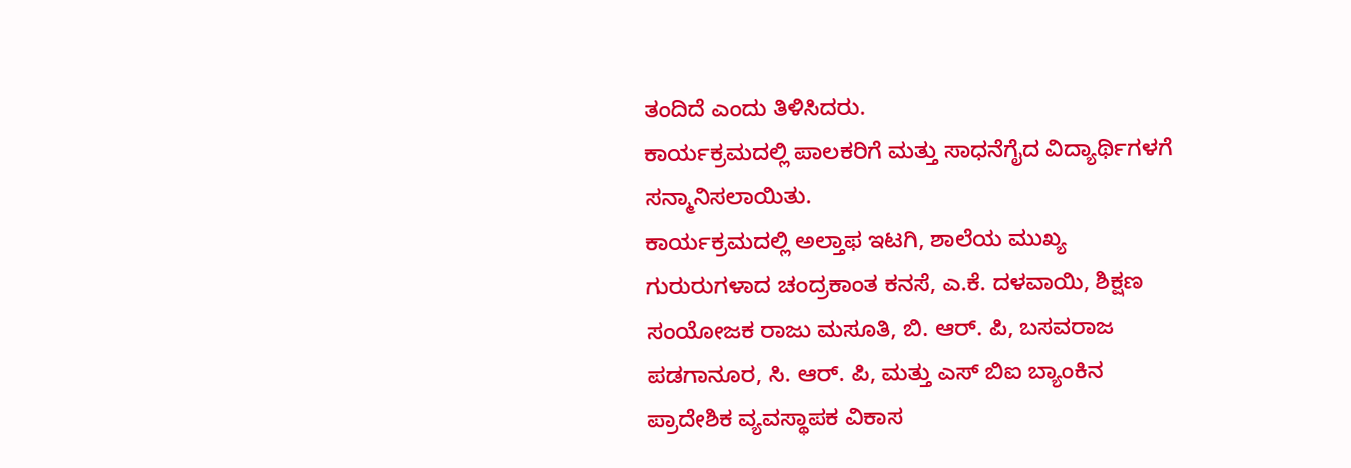ತಂದಿದೆ ಎಂದು ತಿಳಿಸಿದರು.
ಕಾರ್ಯಕ್ರಮದಲ್ಲಿ ಪಾಲಕರಿಗೆ ಮತ್ತು ಸಾಧನೆಗೈದ ವಿದ್ಯಾರ್ಥಿಗಳಗೆ ಸನ್ಮಾನಿಸಲಾಯಿತು.
ಕಾರ್ಯಕ್ರಮದಲ್ಲಿ ಅಲ್ತಾಫ ಇಟಗಿ, ಶಾಲೆಯ ಮುಖ್ಯ ಗುರುರುಗಳಾದ ಚಂದ್ರಕಾಂತ ಕನಸೆ, ಎ.ಕೆ. ದಳವಾಯಿ, ಶಿಕ್ಷಣ ಸಂಯೋಜಕ ರಾಜು ಮಸೂತಿ, ಬಿ. ಆರ್. ಪಿ, ಬಸವರಾಜ ಪಡಗಾನೂರ, ಸಿ. ಆರ್. ಪಿ, ಮತ್ತು ಎಸ್ ಬಿಐ ಬ್ಯಾಂಕಿನ ಪ್ರಾದೇಶಿಕ ವ್ಯವಸ್ಥಾಪಕ ವಿಕಾಸ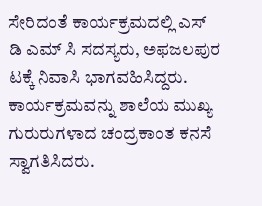ಸೇರಿದಂತೆ ಕಾರ್ಯಕ್ರಮದಲ್ಲಿ ಎಸ್ ಡಿ ಎಮ್ ಸಿ ಸದಸ್ಯರು, ಅಫಜಲಪುರ ಟಕ್ಕೆ ನಿವಾಸಿ ಭಾಗವಹಿಸಿದ್ದರು.
ಕಾರ್ಯಕ್ರಮವನ್ನು ಶಾಲೆಯ ಮುಖ್ಯ ಗುರುರುಗಳಾದ ಚಂದ್ರಕಾಂತ ಕನಸೆ ಸ್ವಾಗತಿಸಿದರು.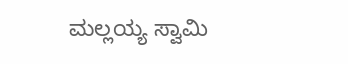ಮಲ್ಲಯ್ಯ ಸ್ವಾಮಿ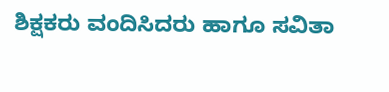ಶಿಕ್ಷಕರು ವಂದಿಸಿದರು ಹಾಗೂ ಸವಿತಾ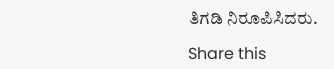ತಿಗಡಿ ನಿರೂಪಿಸಿದರು.

Share this